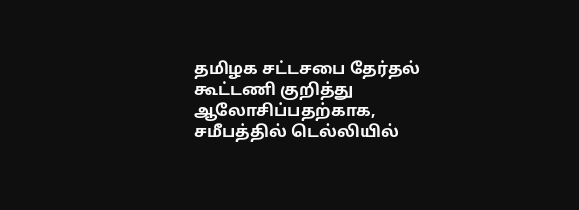தமிழக சட்டசபை தேர்தல் கூட்டணி குறித்து ஆலோசிப்பதற்காக, சமீபத்தில் டெல்லியில்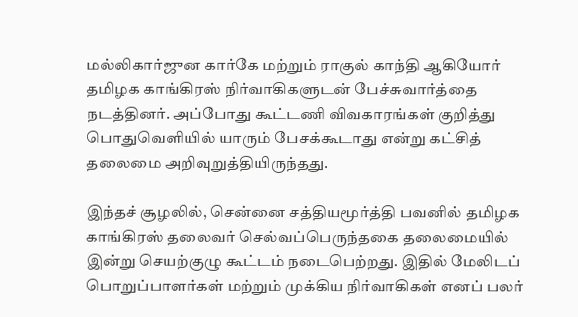மல்லிகார்ஜுன கார்கே மற்றும் ராகுல் காந்தி ஆகியோர் தமிழக காங்கிரஸ் நிர்வாகிகளுடன் பேச்சுவார்த்தை நடத்தினர். அப்போது கூட்டணி விவகாரங்கள் குறித்து பொதுவெளியில் யாரும் பேசக்கூடாது என்று கட்சித் தலைமை அறிவுறுத்தியிருந்தது.

இந்தச் சூழலில், சென்னை சத்தியமூர்த்தி பவனில் தமிழக காங்கிரஸ் தலைவர் செல்வப்பெருந்தகை தலைமையில் இன்று செயற்குழு கூட்டம் நடைபெற்றது. இதில் மேலிடப் பொறுப்பாளர்கள் மற்றும் முக்கிய நிர்வாகிகள் எனப் பலர்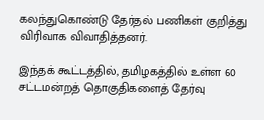கலந்துகொண்டு தேர்தல் பணிகள் குறித்து விரிவாக விவாதித்தனர்.

இந்தக் கூட்டத்தில், தமிழகத்தில் உள்ள 60 சட்டமன்றத் தொகுதிகளைத் தேர்வு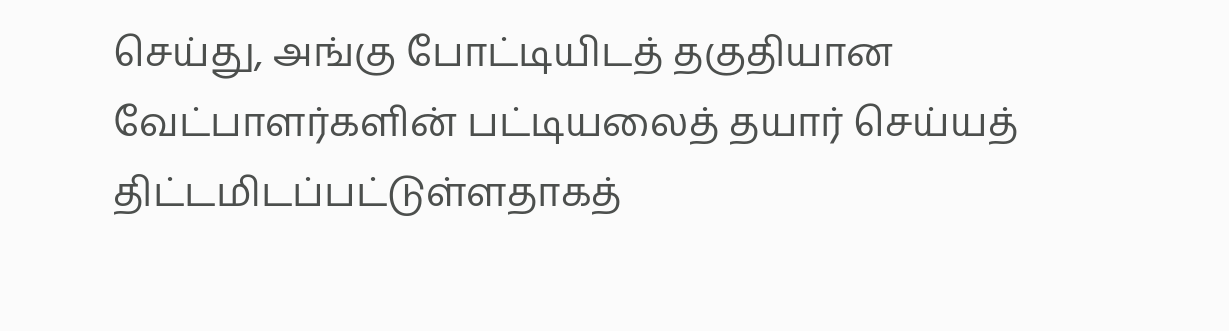செய்து, அங்கு போட்டியிடத் தகுதியான வேட்பாளர்களின் பட்டியலைத் தயார் செய்யத் திட்டமிடப்பட்டுள்ளதாகத்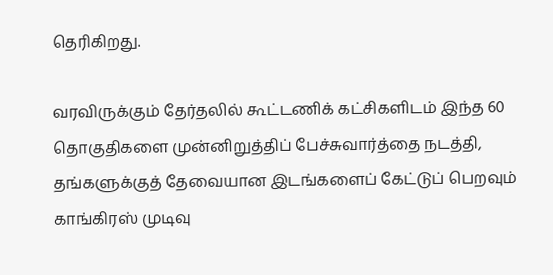தெரிகிறது.

வரவிருக்கும் தேர்தலில் கூட்டணிக் கட்சிகளிடம் இந்த 60 தொகுதிகளை முன்னிறுத்திப் பேச்சுவார்த்தை நடத்தி, தங்களுக்குத் தேவையான இடங்களைப் கேட்டுப் பெறவும் காங்கிரஸ் முடிவு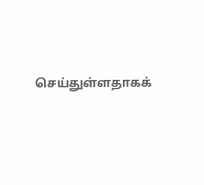செய்துள்ளதாகக்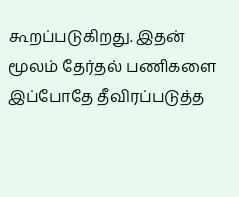கூறப்படுகிறது. இதன் மூலம் தேர்தல் பணிகளை இப்போதே தீவிரப்படுத்த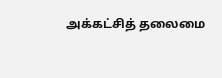அக்கட்சித் தலைமை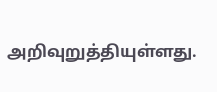அறிவுறுத்தியுள்ளது.